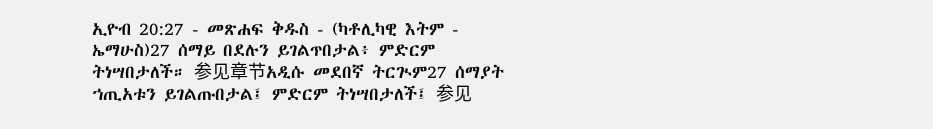ኢዮብ 20:27 - መጽሐፍ ቅዱስ - (ካቶሊካዊ እትም - ኤማሁስ)27 ሰማይ በደሉን ይገልጥበታል፥ ምድርም ትነሣበታለች። 参见章节አዲሱ መደበኛ ትርጒም27 ሰማያት ኀጢአቱን ይገልጡበታል፤ ምድርም ትነሣበታለች፤ 参见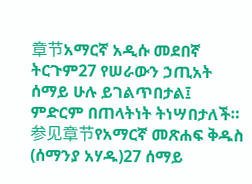章节አማርኛ አዲሱ መደበኛ ትርጉም27 የሠራውን ኃጢአት ሰማይ ሁሉ ይገልጥበታል፤ ምድርም በጠላትነት ትነሣበታለች። 参见章节የአማርኛ መጽሐፍ ቅዱስ (ሰማንያ አሃዱ)27 ሰማይ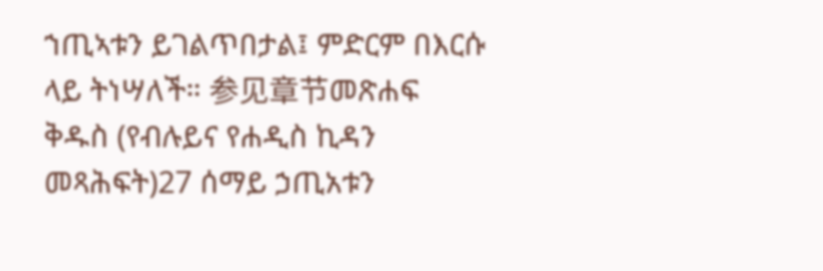ኀጢኣቱን ይገልጥበታል፤ ምድርም በእርሱ ላይ ትነሣለች። 参见章节መጽሐፍ ቅዱስ (የብሉይና የሐዲስ ኪዳን መጻሕፍት)27 ሰማይ ኃጢአቱን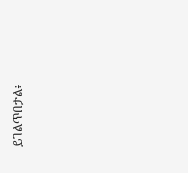ይገልጥበታል፥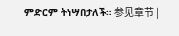ምድርም ትነሣበታለች። 参见章节 |